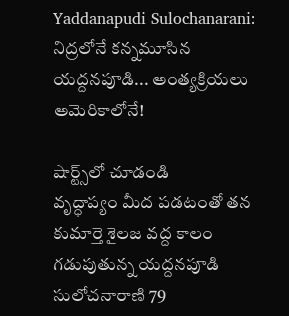Yaddanapudi Sulochanarani: నిద్రలోనే కన్నమూసిన యద్దనపూడి... అంత్యక్రియలు అమెరికాలోనే!

షార్ట్స్‌లో చూడండి
వృద్ధాప్యం మీద పడటంతో తన కుమార్తె శైలజ వద్ద కాలం గడుపుతున్న యద్దనపూడి సులోచనారాణి 79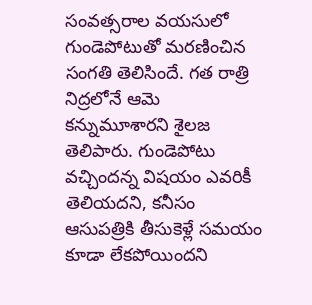సంవత్సరాల వయసులో గుండెపోటుతో మరణించిన సంగతి తెలిసిందే. గత రాత్రి నిద్రలోనే ఆమె కన్నుమూశారని శైలజ తెలిపారు. గుండెపోటు వచ్చిందన్న విషయం ఎవరికీ తెలియదని, కనీసం ఆసుపత్రికి తీసుకెళ్లే సమయం కూడా లేకపోయిందని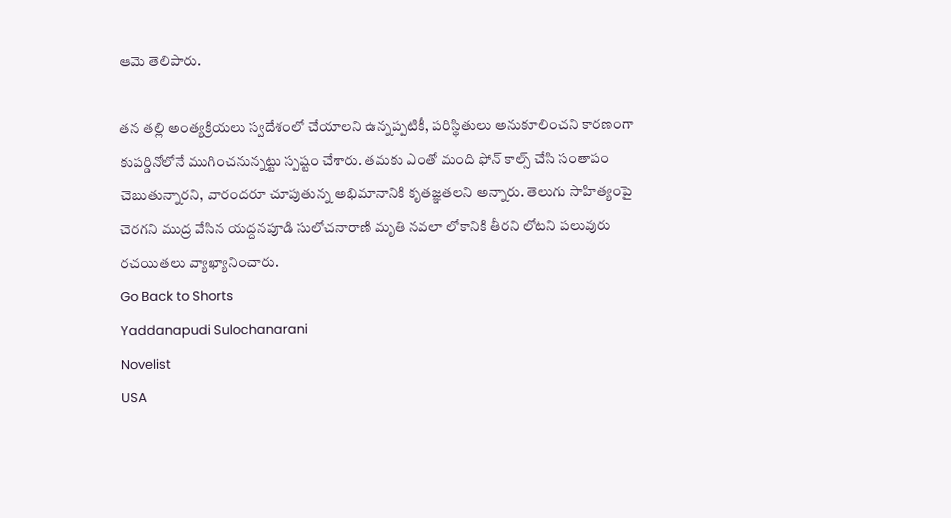ఆమె తెలిపారు.

తన తల్లి అంత్యక్రియలు స్వదేశంలో చేయాలని ఉన్నప్పటికీ, పరిస్థితులు అనుకూలించని కారణంగా కుపర్డినోలోనే ముగించనున్నట్టు స్పష్టం చేశారు. తమకు ఎంతో మంది ఫోన్ కాల్స్ చేసి సంతాపం చెబుతున్నారని, వారందరూ చూపుతున్న అభిమానానికి కృతజ్ఞతలని అన్నారు. తెలుగు సాహిత్యంపై చెరగని ముద్ర వేసిన యద్దనపూడి సులోచనారాణి మృతి నవలా లోకానికి తీరని లోటని పలువురు రచయితలు వ్యాఖ్యానించారు.
Go Back to Shorts
Yaddanapudi Sulochanarani
Novelist
USA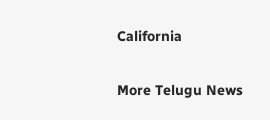California

More Telugu News